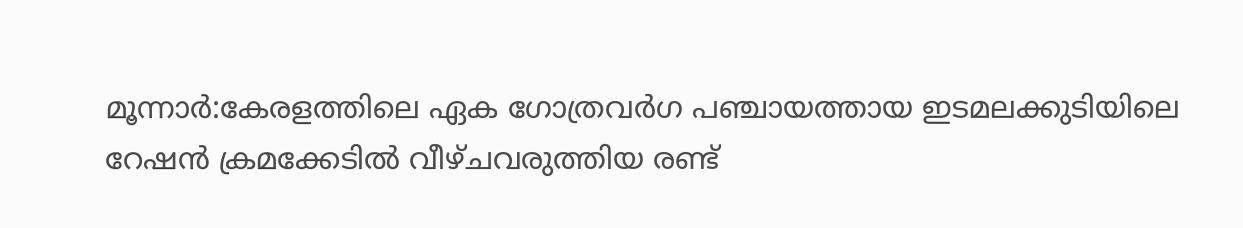മൂന്നാർ:കേരളത്തിലെ ഏക ഗോത്രവർഗ പഞ്ചായത്തായ ഇടമലക്കുടിയിലെ റേഷൻ ക്രമക്കേടിൽ വീഴ്ചവരുത്തിയ രണ്ട്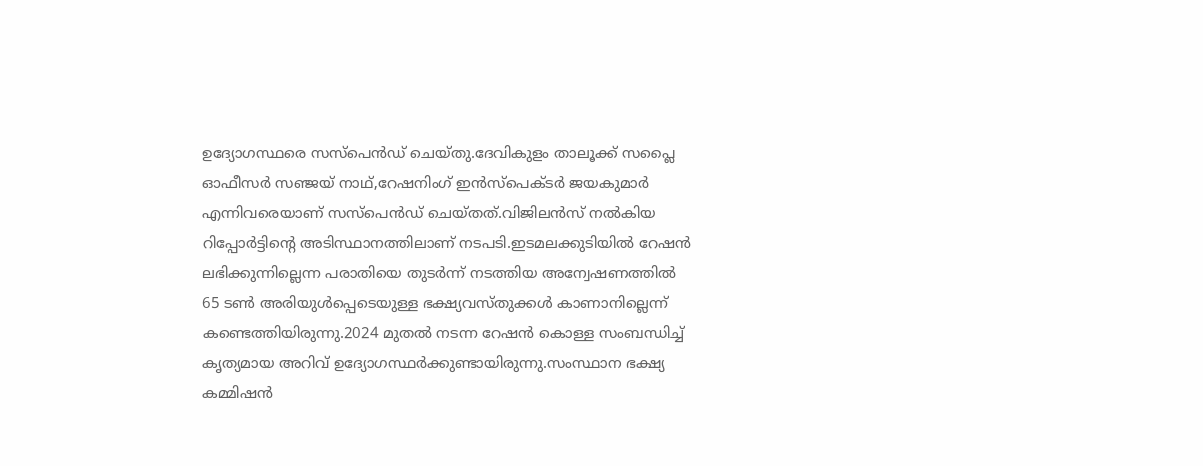ഉദ്യോഗസ്ഥരെ സസ്പെൻഡ് ചെയ്തു.ദേവികുളം താലൂക്ക് സപ്ലൈ ഓഫീസർ സഞ്ജയ് നാഥ്,റേഷനിംഗ് ഇൻസ്പെക്ടർ ജയകുമാർ എന്നിവരെയാണ് സസ്പെൻഡ് ചെയ്തത്.വിജിലൻസ് നൽകിയ റിപ്പോർട്ടിന്റെ അടിസ്ഥാനത്തിലാണ് നടപടി.ഇടമലക്കുടിയിൽ റേഷൻ ലഭിക്കുന്നില്ലെന്ന പരാതിയെ തുടർന്ന് നടത്തിയ അന്വേഷണത്തിൽ 65 ടൺ അരിയുൾപ്പെടെയുള്ള ഭക്ഷ്യവസ്തുക്കൾ കാണാനില്ലെന്ന് കണ്ടെത്തിയിരുന്നു.2024 മുതൽ നടന്ന റേഷൻ കൊള്ള സംബന്ധിച്ച് കൃത്യമായ അറിവ് ഉദ്യോഗസ്ഥർക്കുണ്ടായിരുന്നു.സംസ്ഥാന ഭക്ഷ്യ കമ്മിഷൻ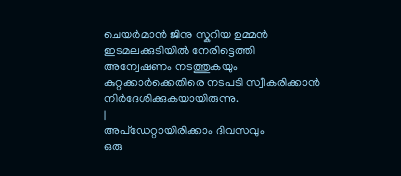ചെയർമാൻ ജിനു സ്കറിയ ഉമ്മൻ ഇടമലക്കുടിയിൽ നേരിട്ടെത്തി അന്വേഷണം നടത്തുകയും കുറ്റക്കാർക്കെതിരെ നടപടി സ്വീകരിക്കാൻ നിർദേശിക്കുകയായിരുന്നു.
|
അപ്ഡേറ്റായിരിക്കാം ദിവസവും
ഒരു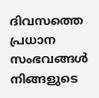ദിവസത്തെ പ്രധാന സംഭവങ്ങൾ നിങ്ങളുടെ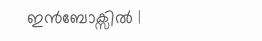ഇൻബോക്സിൽ |